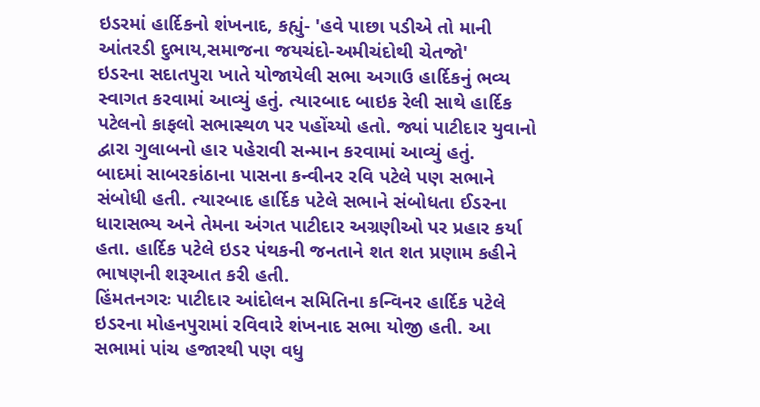ઇડરમાં હાર્દિકનો શંખનાદ, કહ્યું- 'હવે પાછા પડીએ તો માની આંતરડી દુભાય,સમાજના જયચંદો-અમીચંદોથી ચેતજો'
ઇડરના સદાતપુરા ખાતે યોજાયેલી સભા અગાઉ હાર્દિકનું ભવ્ય સ્વાગત કરવામાં આવ્યું હતું. ત્યારબાદ બાઇક રેલી સાથે હાર્દિક પટેલનો કાફલો સભાસ્થળ પર પહોંચ્યો હતો. જ્યાં પાટીદાર યુવાનો દ્વારા ગુલાબનો હાર પહેરાવી સન્માન કરવામાં આવ્યું હતું.
બાદમાં સાબરકાંઠાના પાસના કન્વીનર રવિ પટેલે પણ સભાને સંબોધી હતી. ત્યારબાદ હાર્દિક પટેલે સભાને સંબોધતા ઈડરના ધારાસભ્ય અને તેમના અંગત પાટીદાર અગ્રણીઓ પર પ્રહાર કર્યા હતા. હાર્દિક પટેલે ઇડર પંથકની જનતાને શત શત પ્રણામ કહીને ભાષણની શરૂઆત કરી હતી.
હિંમતનગરઃ પાટીદાર આંદોલન સમિતિના કન્વિનર હાર્દિક પટેલે ઇડરના મોહનપુરામાં રવિવારે શંખનાદ સભા યોજી હતી. આ સભામાં પાંચ હજારથી પણ વધુ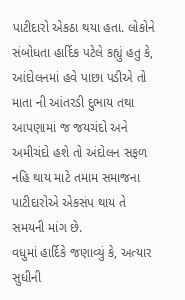પાટીદારો એકઠા થયા હતા. લોકોને સંબોધતા હાર્દિક પટેલે કહ્યું હતુ કે, આંદોલનમાં હવે પાછા પડીએ તો માતા ની આંતરડી દુભાય તથા આપણામાં જ જયચંદો અને અમીચંદો હશે તો અંદોલન સફળ નહિ થાય માટે તમામ સમાજના પાટીદારોએ એકસંપ થાય તે સમયની માંગ છે.
વધુમાં હાર્દિકે જણાવ્યું કે, અત્યાર સુધીની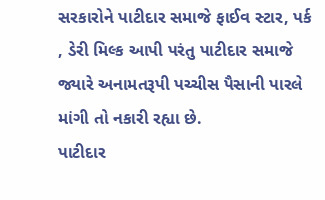સરકારોને પાટીદાર સમાજે ફાઈવ સ્ટાર, પર્ક , ડેરી મિલ્ક આપી પરંતુ પાટીદાર સમાજે જ્યારે અનામતરૂપી પચ્ચીસ પૈસાની પારલે માંગી તો નકારી રહ્યા છે.
પાટીદાર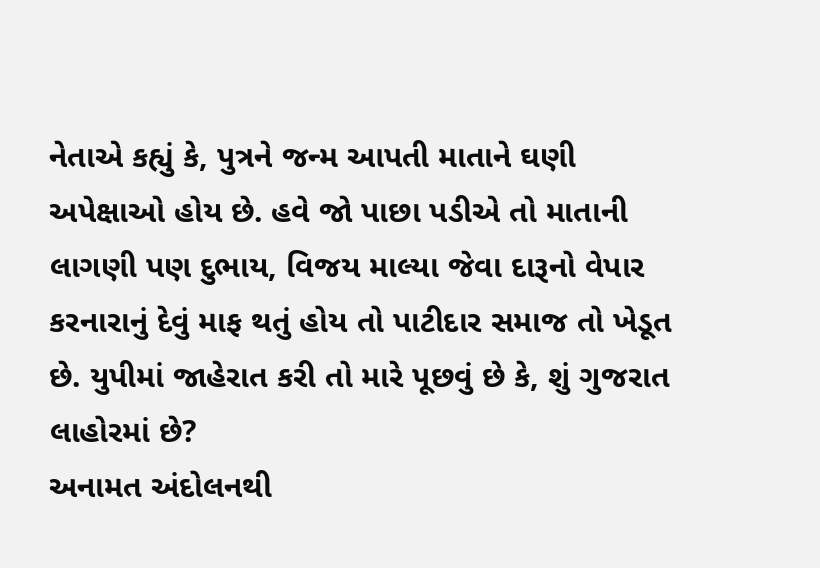નેતાએ કહ્યું કે, પુત્રને જન્મ આપતી માતાને ઘણી અપેક્ષાઓ હોય છે. હવે જો પાછા પડીએ તો માતાની લાગણી પણ દુભાય, વિજય માલ્યા જેવા દારૂનો વેપાર કરનારાનું દેવું માફ થતું હોય તો પાટીદાર સમાજ તો ખેડૂત છે. યુપીમાં જાહેરાત કરી તો મારે પૂછવું છે કે, શું ગુજરાત લાહોરમાં છે?
અનામત અંદોલનથી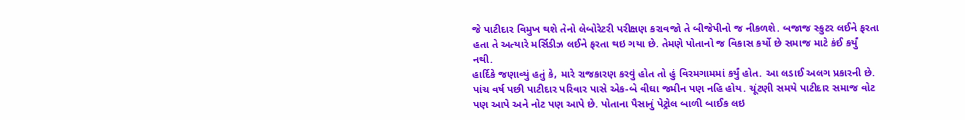જે પાટીદાર વિમુખ થશે તેનો લેબોરેટરી પરીક્ષણ કરાવજો તે બીજેપીનો જ નીકળશે. બજાજ સ્કુટર લઈને ફરતા હતા તે અત્યારે મર્સિડીઝ લઈને ફરતા થઇ ગયા છે. તેમણે પોતાનો જ વિકાસ કર્યો છે સમાજ માટે કંઈ કર્યું નથી.
હાર્દિકે જણાવ્યું હતું કે, મારે રાજકારણ કરવું હોત તો હું વિરમગામમાં કર્યું હોત. આ લડાઈ અલગ પ્રકારની છે. પાંચ વર્ષ પછી પાટીદાર પરિવાર પાસે એક-બે વીઘા જમીન પણ નહિ હોય. ચૂંટણી સમયે પાટીદાર સમાજ વોટ પણ આપે અને નોટ પણ આપે છે. પોતાના પૈસાનું પેટ્રોલ બાળી બાઈક લઇ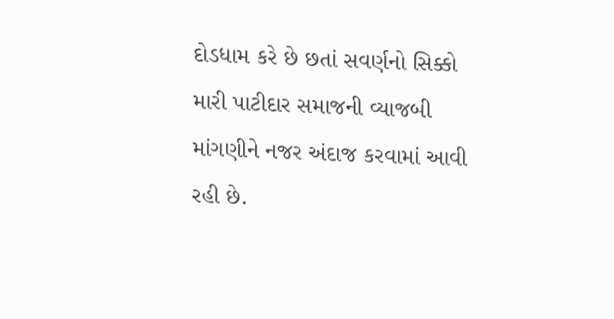દોડધામ કરે છે છતાં સવર્ણનો સિક્કો મારી પાટીદાર સમાજની વ્યાજબી માંગણીને નજર અંદાજ કરવામાં આવી રહી છે.